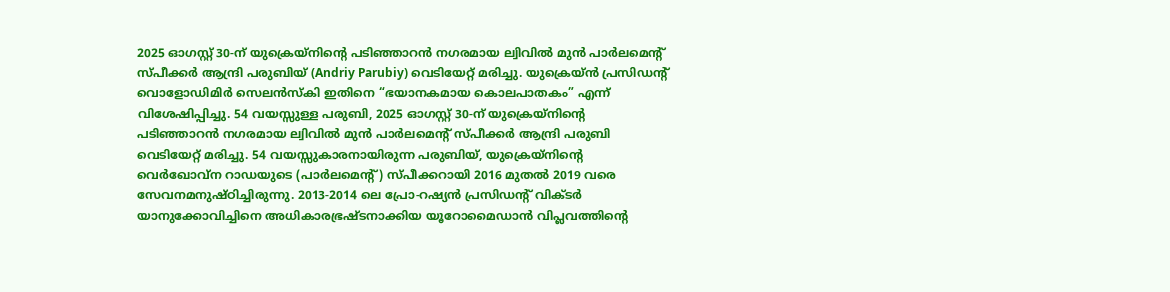2025 ഓഗസ്റ്റ് 30-ന് യുക്രെയ്നിന്റെ പടിഞ്ഞാറൻ നഗരമായ ല്വിവിൽ മുൻ പാർലമെന്റ് സ്പീക്കർ ആന്ദ്രി പരുബിയ് (Andriy Parubiy) വെടിയേറ്റ് മരിച്ചു. യുക്രെയ്ൻ പ്രസിഡന്റ് വൊളോഡിമിർ സെലൻസ്കി ഇതിനെ “ഭയാനകമായ കൊലപാതകം” എന്ന് വിശേഷിപ്പിച്ചു. 54 വയസ്സുള്ള പരുബി, 2025 ഓഗസ്റ്റ് 30-ന് യുക്രെയ്നിന്റെ പടിഞ്ഞാറൻ നഗരമായ ല്വിവിൽ മുൻ പാർലമെന്റ് സ്പീക്കർ ആന്ദ്രി പരുബി വെടിയേറ്റ് മരിച്ചു. 54 വയസ്സുകാരനായിരുന്ന പരുബിയ്, യുക്രെയ്നിന്റെ വെർഖോവ്ന റാഡയുടെ (പാർലമെന്റ്) സ്പീക്കറായി 2016 മുതൽ 2019 വരെ സേവനമനുഷ്ഠിച്ചിരുന്നു. 2013-2014 ലെ പ്രോ-റഷ്യൻ പ്രസിഡന്റ് വിക്ടർ യാനുക്കോവിച്ചിനെ അധികാരഭ്രഷ്ടനാക്കിയ യൂറോമൈഡാൻ വിപ്ലവത്തിന്റെ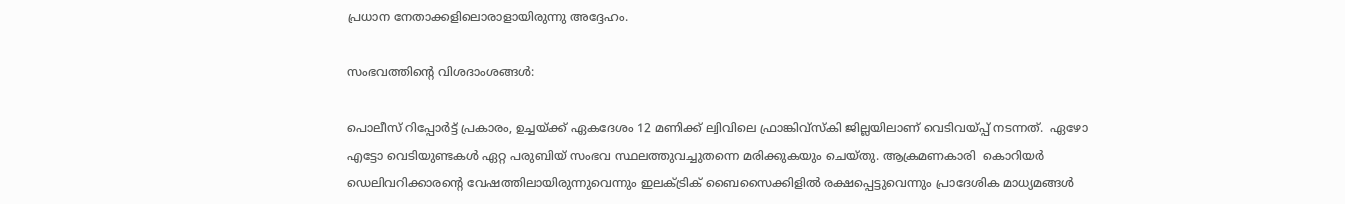പ്രധാന നേതാക്കളിലൊരാളായിരുന്നു അദ്ദേഹം.

സംഭവത്തിന്റെ വിശദാംശങ്ങൾ:

പൊലീസ് റിപ്പോർട്ട് പ്രകാരം, ഉച്ചയ്ക്ക് ഏകദേശം 12 മണിക്ക് ല്വിവിലെ ഫ്രാങ്കിവ്സ്കി ജില്ലയിലാണ് വെടിവയ്പ്പ് നടന്നത്.  ഏഴോ എട്ടോ വെടിയുണ്ടകൾ ഏറ്റ പരുബിയ് സംഭവ സ്ഥലത്തുവച്ചുതന്നെ മരിക്കുകയും ചെയ്തു. ആക്രമണകാരി  കൊറിയർ ഡെലിവറിക്കാരന്റെ വേഷത്തിലായിരുന്നുവെന്നും ഇലക്ട്രിക് ബൈസൈക്കിളിൽ രക്ഷപ്പെട്ടുവെന്നും പ്രാദേശിക മാധ്യമങ്ങൾ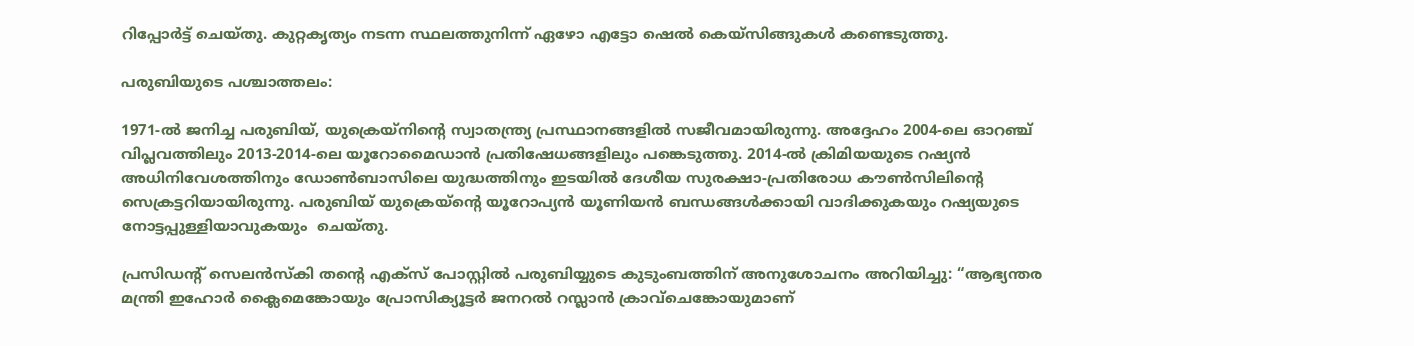റിപ്പോർട്ട് ചെയ്തു. കുറ്റകൃത്യം നടന്ന സ്ഥലത്തുനിന്ന് ഏഴോ എട്ടോ ഷെൽ കെയ്സിങ്ങുകൾ കണ്ടെടുത്തു.

പരുബിയുടെ പശ്ചാത്തലം:

1971-ൽ ജനിച്ച പരുബിയ്, യുക്രെയ്നിന്റെ സ്വാതന്ത്ര്യ പ്രസ്ഥാനങ്ങളിൽ സജീവമായിരുന്നു. അദ്ദേഹം 2004-ലെ ഓറഞ്ച് വിപ്ലവത്തിലും 2013-2014-ലെ യൂറോമൈഡാൻ പ്രതിഷേധങ്ങളിലും പങ്കെടുത്തു. 2014-ൽ ക്രിമിയയുടെ റഷ്യൻ അധിനിവേശത്തിനും ഡോൺബാസിലെ യുദ്ധത്തിനും ഇടയിൽ ദേശീയ സുരക്ഷാ-പ്രതിരോധ കൗൺസിലിന്റെ സെക്രട്ടറിയായിരുന്നു. പരുബിയ് യുക്രെയ്ന്റെ യൂറോപ്യൻ യൂണിയൻ ബന്ധങ്ങൾക്കായി വാദിക്കുകയും റഷ്യയുടെ നോട്ടപ്പുള്ളിയാവുകയും  ചെയ്തു.

പ്രസിഡന്റ് സെലൻസ്കി തന്റെ എക്സ് പോസ്റ്റിൽ പരുബിയ്യുടെ കുടുംബത്തിന് അനുശോചനം അറിയിച്ചു: “ആഭ്യന്തര മന്ത്രി ഇഹോർ ക്ലൈമെങ്കോയും പ്രോസിക്യൂട്ടർ ജനറൽ റസ്ലാൻ ക്രാവ്ചെങ്കോയുമാണ്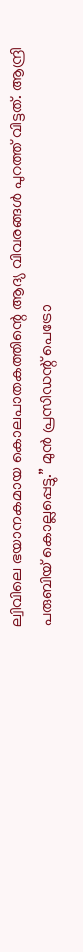ല്വിവിലെ ഭയാനകമായ കൊലപാതകത്തിന്റെ ആദ്യ വിവരങ്ങൾ പുറത്ത് വിട്ടത്. ആന്ദ്രി പരുബിയ് കൊല്ലപ്പെട്ടു.” മുൻ പ്രസിഡന്റ് പെട്രോ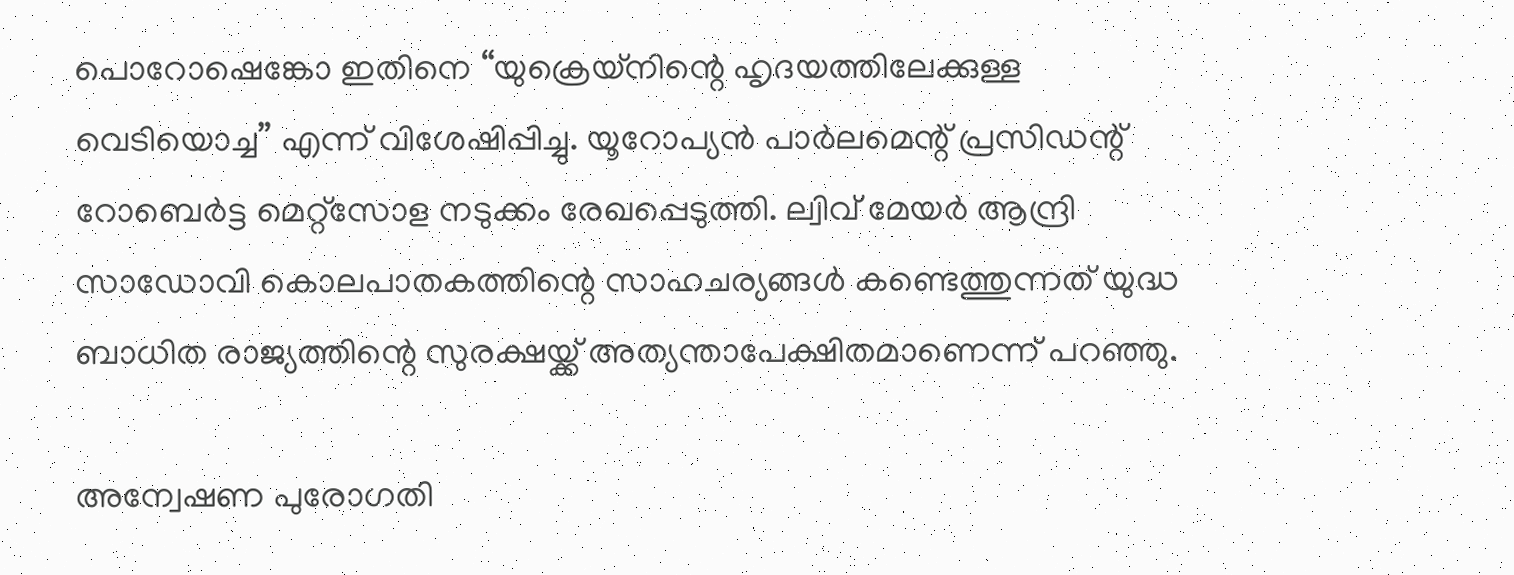പൊറോഷെങ്കോ ഇതിനെ “യുക്രെയ്നിന്റെ ഹൃദയത്തിലേക്കുള്ള വെടിയൊച്ച” എന്ന് വിശേഷിപ്പിച്ചു. യൂറോപ്യൻ പാർലമെന്റ് പ്രസിഡന്റ് റോബെർട്ട മെറ്റ്സോള നടുക്കം രേഖപ്പെടുത്തി. ല്വിവ് മേയർ ആന്ദ്രി സാഡോവി കൊലപാതകത്തിന്റെ സാഹചര്യങ്ങൾ കണ്ടെത്തുന്നത് യുദ്ധ ബാധിത രാജ്യത്തിന്റെ സുരക്ഷയ്ക്ക് അത്യന്താപേക്ഷിതമാണെന്ന് പറഞ്ഞു.

അന്വേഷണ പുരോഗതി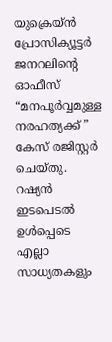യുക്രെയ്ൻ പ്രോസിക്യൂട്ടർ ജനറലിന്റെ ഓഫീസ് “മനപൂർവ്വമുള്ള നരഹത്യക്ക് ”  കേസ് രജിസ്റ്റർ ചെയ്തു. റഷ്യൻ ഇടപെടൽ ഉൾപ്പെടെ എല്ലാ സാധ്യതകളും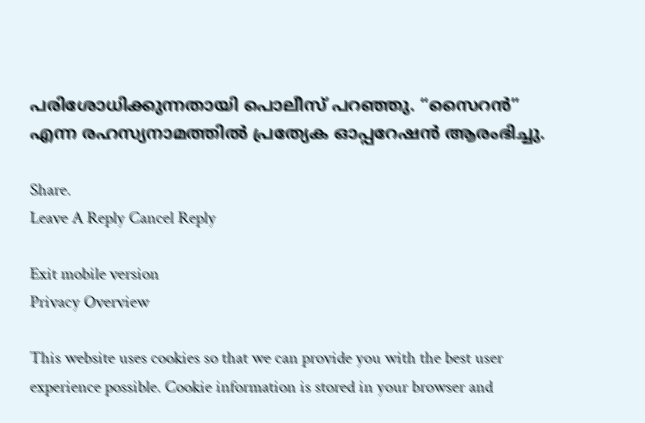പരിശോധിക്കുന്നതായി പൊലീസ് പറഞ്ഞു. “സൈറൻ” എന്ന രഹസ്യനാമത്തിൽ പ്രത്യേക ഓപ്പറേഷൻ ആരംഭിച്ചു.

Share.
Leave A Reply Cancel Reply

Exit mobile version
Privacy Overview

This website uses cookies so that we can provide you with the best user experience possible. Cookie information is stored in your browser and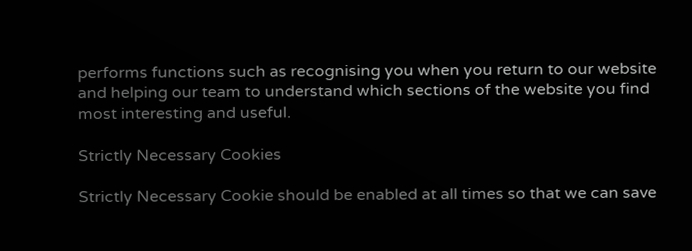performs functions such as recognising you when you return to our website and helping our team to understand which sections of the website you find most interesting and useful.

Strictly Necessary Cookies

Strictly Necessary Cookie should be enabled at all times so that we can save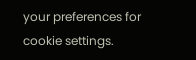your preferences for cookie settings.